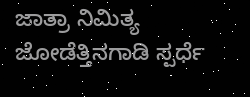ಜಾತ್ರಾ ನಿಮಿತ್ಯ ಜೋಡೆತ್ತಿನಗಾಡಿ ಸ್ಪರ್ಧೆ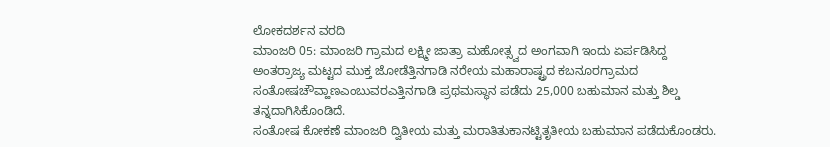ಲೋಕದರ್ಶನ ವರದಿ
ಮಾಂಜರಿ 05: ಮಾಂಜರಿ ಗ್ರಾಮದ ಲಕ್ಷ್ಮೀ ಜಾತ್ರಾ ಮಹೋತ್ಸ್ವದ ಅಂಗವಾಗಿ ಇಂದು ಏರ್ಪಡಿಸಿದ್ದ ಅಂತರ್ರಾಜ್ಯ ಮಟ್ಟದ ಮುಕ್ತ ಜೋಡೆತ್ತಿನಗಾಡಿ ನರೇಯ ಮಹಾರಾಷ್ಟ್ರದ ಕಬನೂರಗ್ರಾಮದ ಸಂತೋಷಚೌವ್ಹಾಣಎಂಬುವರಎತ್ತಿನಗಾಡಿ ಪ್ರಥಮಸ್ಥಾನ ಪಡೆದು 25,000 ಬಹುಮಾನ ಮತ್ತು ಶಿಲ್ಡ ತನ್ನದಾಗಿಸಿಕೊಂಡಿದೆ.
ಸಂತೋಷ ಕೋಕಣೆ ಮಾಂಜರಿ ದ್ವಿತೀಯ ಮತ್ತು ಮರಾತಿತುಕಾನಟ್ಟಿತೃತೀಯ ಬಹುಮಾನ ಪಡೆದುಕೊಂಡರು.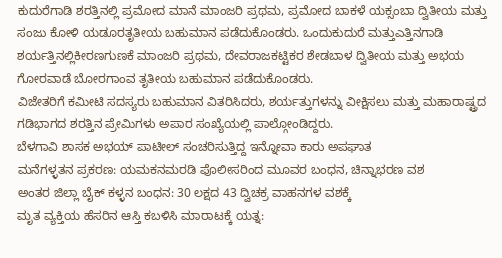ಕುದುರೆಗಾಡಿ ಶರತ್ತಿನಲ್ಲಿ ಪ್ರಮೋದ ಮಾನೆ ಮಾಂಜರಿ ಪ್ರಥಮ, ಪ್ರಮೋದ ಬಾಕಳೆ ಯಕ್ಸಂಬಾ ದ್ವಿತೀಯ ಮತ್ತು ಸಂಜು ಕೋಳಿ ಯಡೂರತೃತೀಯ ಬಹುಮಾನ ಪಡೆದುಕೊಂಡರು. ಒಂದುಕುದುರೆ ಮತ್ತುಎತ್ತಿನಗಾಡಿ ಶರ್ಯತ್ತಿನಲ್ಲಿಕೀರಣಗುಣಕೆ ಮಾಂಜರಿ ಪ್ರಥಮ, ದೇವರಾಜಕಟ್ಟಿಕರ ಶೇಡಬಾಳ ದ್ವಿತೀಯ ಮತ್ತು ಅಭಯ ಗೋರವಾಡೆ ಬೋರಗಾಂವ ತೃತೀಯ ಬಹುಮಾನ ಪಡೆದುಕೊಂಡರು.
ವಿಜೇತರಿಗೆ ಕಮೀಟಿ ಸದಸ್ಯರು ಬಹುಮಾನ ವಿತರಿಸಿದರು, ಶರ್ಯತ್ತುಗಳನ್ನು ವೀಕ್ಷಿಸಲು ಮತ್ತು ಮಹಾರಾಷ್ಟ್ರದ ಗಡಿಭಾಗದ ಶರತ್ತಿನ ಪ್ರೇಮಿಗಳು ಅಪಾರ ಸಂಖ್ಯೆಯಲ್ಲಿ ಪಾಲ್ಗೋಂಡಿದ್ದರು.
ಬೆಳಗಾವಿ ಶಾಸಕ ಅಭಯ್ ಪಾಟೀಲ್ ಸಂಚರಿಸುತ್ತಿದ್ದ ಇನ್ನೋವಾ ಕಾರು ಅಪಘಾತ
ಮನೆಗಳ್ಳತನ ಪ್ರಕರಣ: ಯಮಕನಮರಡಿ ಪೊಲೀಸರಿಂದ ಮೂವರ ಬಂಧನ, ಚಿನ್ನಾಭರಣ ವಶ
ಅಂತರ ಜಿಲ್ಲಾ ಬೈಕ್ ಕಳ್ಳನ ಬಂಧನ: 30 ಲಕ್ಷದ 43 ದ್ವಿಚಕ್ರ ವಾಹನಗಳ ವಶಕ್ಕೆ
ಮೃತ ವ್ಯಕ್ತಿಯ ಹೆಸರಿನ ಆಸ್ತಿ ಕಬಳಿಸಿ ಮಾರಾಟಕ್ಕೆ ಯತ್ನ: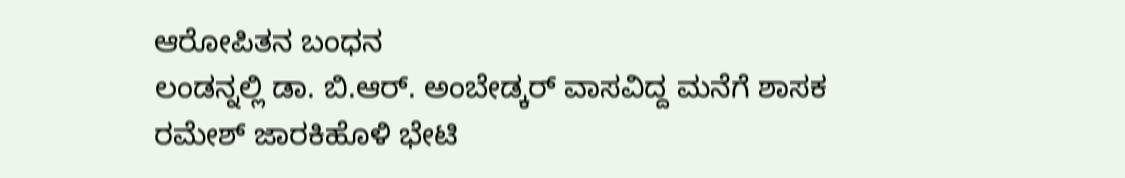ಆರೋಪಿತನ ಬಂಧನ
ಲಂಡನ್ನಲ್ಲಿ ಡಾ. ಬಿ.ಆರ್. ಅಂಬೇಡ್ಕರ್ ವಾಸವಿದ್ದ ಮನೆಗೆ ಶಾಸಕ ರಮೇಶ್ ಜಾರಕಿಹೊಳಿ ಭೇಟಿ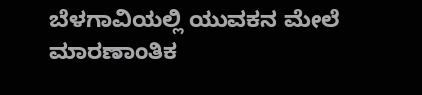ಬೆಳಗಾವಿಯಲ್ಲಿ ಯುವಕನ ಮೇಲೆ ಮಾರಣಾಂತಿಕ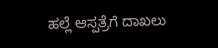ಹಲ್ಲೆ ಆಸ್ಪತ್ರೆಗೆ ದಾಖಲು